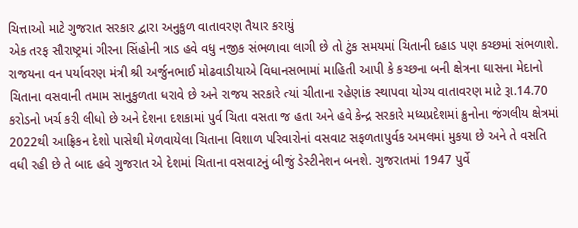ચિત્તાઓ માટે ગુજરાત સરકાર દ્વારા અનુકુળ વાતાવરણ તૈયાર કરાયું
એક તરફ સૌરાષ્ટ્રમાં ગીરના સિંહોની ત્રાડ હવે વધુ નજીક સંભળાવા લાગી છે તો ટુંક સમયમાં ચિતાની દહાડ પણ કચ્છમાં સંભળાશે. રાજયના વન પર્યાવરણ મંત્રી શ્રી અર્જુનભાઈ મોઢવાડીયાએ વિધાનસભામાં માહિતી આપી કે કચ્છના બની ક્ષેત્રના ઘાસના મેદાનો ચિતાના વસવાની તમામ સાનુકુળતા ધરાવે છે અને રાજય સરકારે ત્યાં ચીતાના રહેણાંક સ્થાપવા યોગ્ય વાતાવરણ માટે રૂા.14.70 કરોડનો ખર્ચ કરી લીધો છે અને દેશના દશકામાં પુર્વ ચિતા વસતા જ હતા અને હવે કેન્દ્ર સરકારે મધ્યપ્રદેશમાં ક્રુનોના જંગલીય ક્ષેત્રમાં 2022થી આફ્રિકન દેશો પાસેથી મેળવાયેલા ચિતાના વિશાળ પરિવારોનાં વસવાટ સફળતાપુર્વક અમલમાં મુકયા છે અને તે વસતિ વધી રહી છે તે બાદ હવે ગુજરાત એ દેશમાં ચિતાના વસવાટનું બીજું ડેસ્ટીનેશન બનશે. ગુજરાતમાં 1947 પુર્વે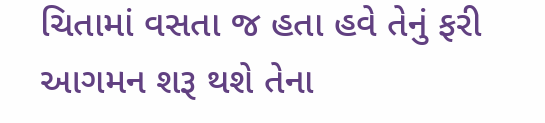ચિતામાં વસતા જ હતા હવે તેનું ફરી આગમન શરૂ થશે તેના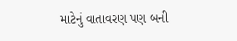માટેનું વાતાવરણ પણ બની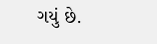ગયું છે.